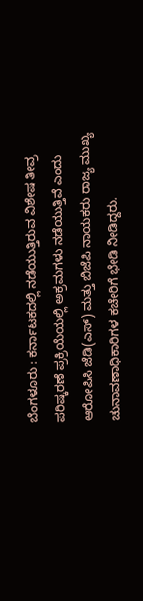ಬೆಂಗಳೂರು : ಕರ್ನಾಟಕದಲ್ಲಿ ನಡೆಯುತ್ತಿರುವ ವಿಶೇಷ ತೀವ್ರ ಪರಿಷ್ಕರಣೆ ಪ್ರಕ್ರಿಯೆಯಲ್ಲಿ ಅಕ್ರಮಗಳು ನಡೆಯುತ್ತಿವೆ ಎಂದು ಆರೋಪಿಸಿ ಜೆಡಿ(ಎಸ್) ಮತ್ತು ಬಿಜೆಪಿ ನಾಯಕರು ರಾಜ್ಯ ಮುಖ್ಯ ಚುನಾವಣಾಧಿಕಾರಿಗಳ ಕಚೇರಿಗೆ ಭೇಡಿ ನೀಡಿದ್ದರು.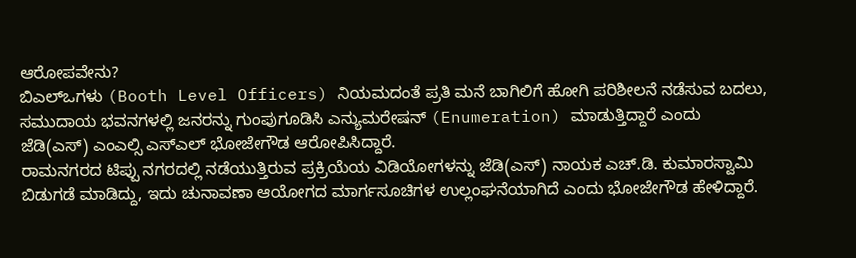ಆರೋಪವೇನು?
ಬಿಎಲ್ಒಗಳು (Booth Level Officers) ನಿಯಮದಂತೆ ಪ್ರತಿ ಮನೆ ಬಾಗಿಲಿಗೆ ಹೋಗಿ ಪರಿಶೀಲನೆ ನಡೆಸುವ ಬದಲು, ಸಮುದಾಯ ಭವನಗಳಲ್ಲಿ ಜನರನ್ನು ಗುಂಪುಗೂಡಿಸಿ ಎನ್ಯುಮರೇಷನ್ (Enumeration) ಮಾಡುತ್ತಿದ್ದಾರೆ ಎಂದು ಜೆಡಿ(ಎಸ್) ಎಂಎಲ್ಸಿ ಎಸ್ಎಲ್ ಭೋಜೇಗೌಡ ಆರೋಪಿಸಿದ್ದಾರೆ.
ರಾಮನಗರದ ಟಿಪ್ಪು ನಗರದಲ್ಲಿ ನಡೆಯುತ್ತಿರುವ ಪ್ರಕ್ರಿಯೆಯ ವಿಡಿಯೋಗಳನ್ನು ಜೆಡಿ(ಎಸ್) ನಾಯಕ ಎಚ್.ಡಿ. ಕುಮಾರಸ್ವಾಮಿ ಬಿಡುಗಡೆ ಮಾಡಿದ್ದು, ಇದು ಚುನಾವಣಾ ಆಯೋಗದ ಮಾರ್ಗಸೂಚಿಗಳ ಉಲ್ಲಂಘನೆಯಾಗಿದೆ ಎಂದು ಭೋಜೇಗೌಡ ಹೇಳಿದ್ದಾರೆ.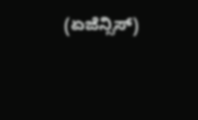(ಏಜೆನ್ಸಿಸ್)